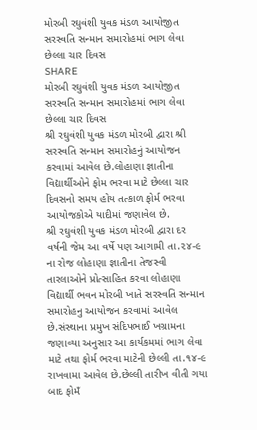મોરબી રઘુવંશી યુવક મંડળ આયોજીત સરસ્વતિ સન્માન સમારોહમાં ભાગ લેવા છેલ્લા ચાર દિવસ
SHARE
મોરબી રઘુવંશી યુવક મંડળ આયોજીત સરસ્વતિ સન્માન સમારોહમાં ભાગ લેવા છેલ્લા ચાર દિવસ
શ્રી રઘુવંશી યુવક મંડળ મોરબી દ્વારા શ્રી સરસ્વતિ સન્માન સમારોહનું આયોજન કરવામાં આવેલ છે.લોહાણા જ્ઞાતીના વિદ્યાર્થીઓને ફોમ ભરવા માટે છેલ્લા ચાર દિવસનો સમય હોય તત્કાળ ફોર્મ ભરવા આયોજકોએ યાદીમાં જણાવેલ છે.
શ્રી રઘુવંશી યુવક મંડળ મોરબી દ્વારા દર વર્ષની જેમ આ વર્ષે પણ આગામી તા.૨૪-૯ ના રોજ લોહાણા જ્ઞાતીના તેજસ્વી તારલાઓને પ્રોત્સાહિત કરવા લોહાણા વિદ્યાર્થી ભવન મોરબી ખાતે સરસ્વતિ સન્માન સમારોહનુ આયોજન કરવામાં આવેલ છે.સંસ્થાના પ્રમુખ સંદિપભાઈ ખગ્રામના જણાવ્યા અનુસાર આ કાર્યકમમાં ભાગ લેવા માટે તથા ફોર્મ ભરવા માટેની છેલ્લી તા.૧૪-૯ રાખવામા આવેલ છે.છેલ્લી તારીખ વીતી ગયા બાદ ફોમઁ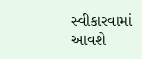સ્વીકારવામાં આવશે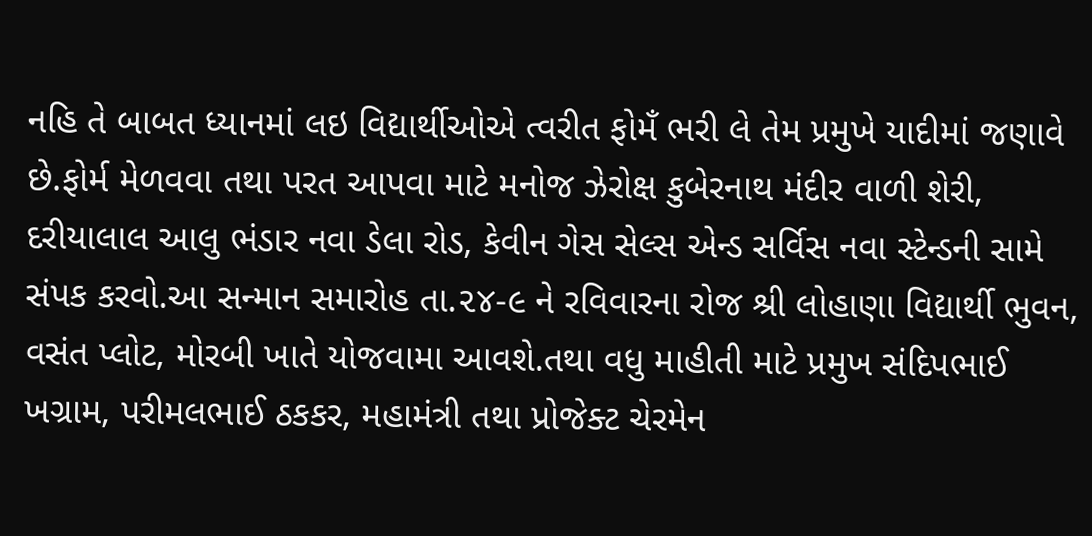નહિ તે બાબત ધ્યાનમાં લઇ વિદ્યાર્થીઓએ ત્વરીત ફોમઁ ભરી લે તેમ પ્રમુખે યાદીમાં જણાવે છે.ફોર્મ મેળવવા તથા પરત આપવા માટે મનોજ ઝેરોક્ષ કુબેરનાથ મંદીર વાળી શેરી, દરીયાલાલ આલુ ભંડાર નવા ડેલા રોડ, કેવીન ગેસ સેલ્સ એન્ડ સર્વિસ નવા સ્ટેન્ડની સામે સંપક કરવો.આ સન્માન સમારોહ તા.૨૪-૯ ને રવિવારના રોજ શ્રી લોહાણા વિદ્યાર્થી ભુવન, વસંત પ્લોટ, મોરબી ખાતે યોજવામા આવશે.તથા વધુ માહીતી માટે પ્રમુખ સંદિપભાઈ ખગ્રામ, પરીમલભાઈ ઠકકર, મહામંત્રી તથા પ્રોજેક્ટ ચેરમેન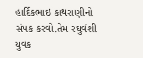હાર્દિકભાઇ કાથરાણીનો સંપક કરવો.તેમ રઘુવંશી યુવક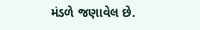મંડળે જણાવેલ છે.